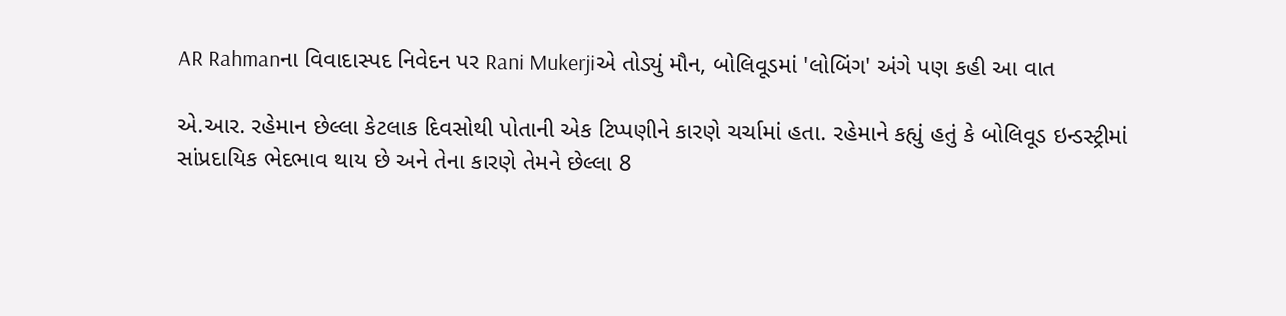AR Rahmanના વિવાદાસ્પદ નિવેદન પર Rani Mukerjiએ તોડ્યું મૌન, બોલિવૂડમાં 'લોબિંગ' અંગે પણ કહી આ વાત

એ.આર. રહેમાન છેલ્લા કેટલાક દિવસોથી પોતાની એક ટિપ્પણીને કારણે ચર્ચામાં હતા. રહેમાને કહ્યું હતું કે બોલિવૂડ ઇન્ડસ્ટ્રીમાં સાંપ્રદાયિક ભેદભાવ થાય છે અને તેના કારણે તેમને છેલ્લા 8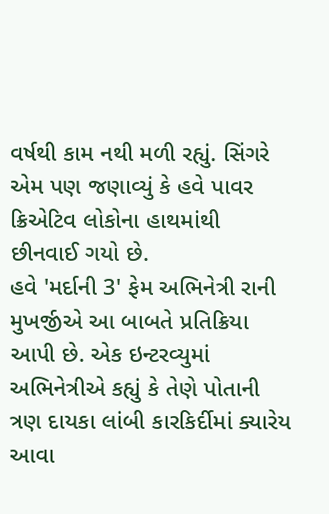વર્ષથી કામ નથી મળી રહ્યું. સિંગરે એમ પણ જણાવ્યું કે હવે પાવર ક્રિએટિવ લોકોના હાથમાંથી છીનવાઈ ગયો છે.
હવે 'મર્દાની 3' ફેમ અભિનેત્રી રાની મુખર્જીએ આ બાબતે પ્રતિક્રિયા આપી છે. એક ઇન્ટરવ્યુમાં અભિનેત્રીએ કહ્યું કે તેણે પોતાની ત્રણ દાયકા લાંબી કારકિર્દીમાં ક્યારેય આવા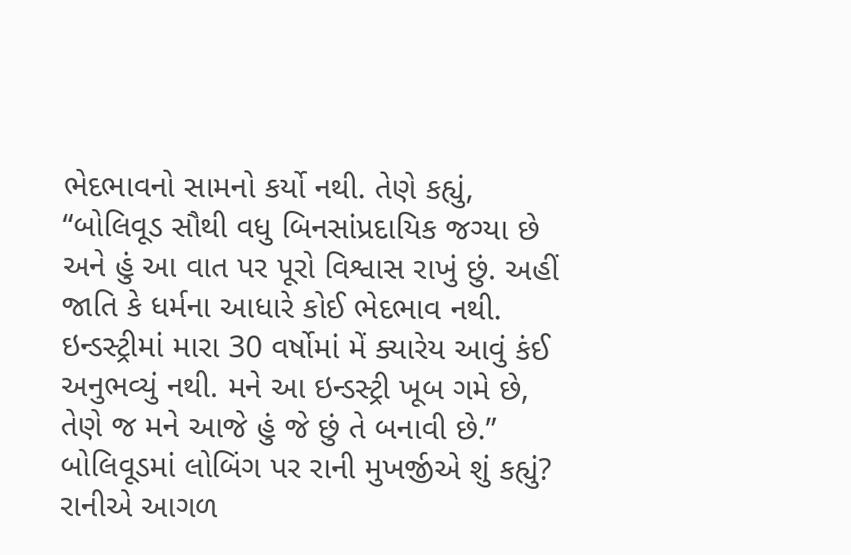ભેદભાવનો સામનો કર્યો નથી. તેણે કહ્યું, “બોલિવૂડ સૌથી વધુ બિનસાંપ્રદાયિક જગ્યા છે અને હું આ વાત પર પૂરો વિશ્વાસ રાખું છું. અહીં જાતિ કે ધર્મના આધારે કોઈ ભેદભાવ નથી. ઇન્ડસ્ટ્રીમાં મારા 30 વર્ષોમાં મેં ક્યારેય આવું કંઈ અનુભવ્યું નથી. મને આ ઇન્ડસ્ટ્રી ખૂબ ગમે છે, તેણે જ મને આજે હું જે છું તે બનાવી છે.”
બોલિવૂડમાં લોબિંગ પર રાની મુખર્જીએ શું કહ્યું?
રાનીએ આગળ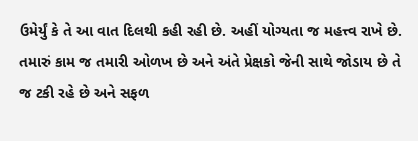ઉમેર્યું કે તે આ વાત દિલથી કહી રહી છે. અહીં યોગ્યતા જ મહત્ત્વ રાખે છે. તમારું કામ જ તમારી ઓળખ છે અને અંતે પ્રેક્ષકો જેની સાથે જોડાય છે તે જ ટકી રહે છે અને સફળ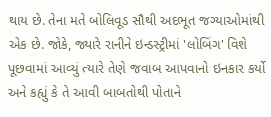થાય છે. તેના મતે બોલિવૂડ સૌથી અદભૂત જગ્યાઓમાંથી એક છે. જોકે, જ્યારે રાનીને ઇન્ડસ્ટ્રીમાં 'લોબિંગ' વિશે પૂછવામાં આવ્યું ત્યારે તેણે જવાબ આપવાનો ઇનકાર કર્યો અને કહ્યું કે તે આવી બાબતોથી પોતાને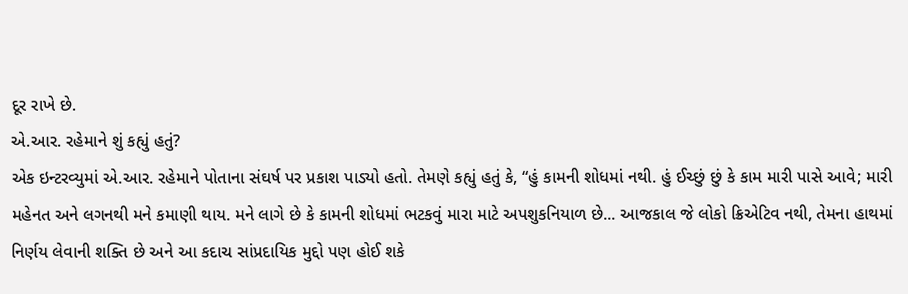દૂર રાખે છે.
એ.આર. રહેમાને શું કહ્યું હતું?
એક ઇન્ટરવ્યુમાં એ.આર. રહેમાને પોતાના સંઘર્ષ પર પ્રકાશ પાડ્યો હતો. તેમણે કહ્યું હતું કે, “હું કામની શોધમાં નથી. હું ઈચ્છું છું કે કામ મારી પાસે આવે; મારી મહેનત અને લગનથી મને કમાણી થાય. મને લાગે છે કે કામની શોધમાં ભટકવું મારા માટે અપશુકનિયાળ છે... આજકાલ જે લોકો ક્રિએટિવ નથી, તેમના હાથમાં નિર્ણય લેવાની શક્તિ છે અને આ કદાચ સાંપ્રદાયિક મુદ્દો પણ હોઈ શકે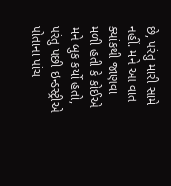છે, પરંતુ મારી સામે નહીં. મને આ વાત ક્યાંકથી જાણવા મળી હતી કે કોઈએ મને બુક કર્યો હતો, પરંતુ પછી ઇન્ડસ્ટ્રીએ પોતાના પાંચ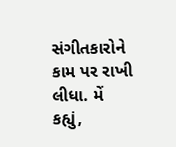સંગીતકારોને કામ પર રાખી લીધા. મેં કહ્યું,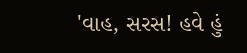'વાહ, સરસ! હવે હું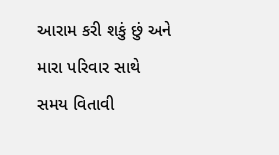આરામ કરી શકું છું અને મારા પરિવાર સાથે સમય વિતાવી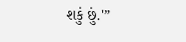શકું છું.'”